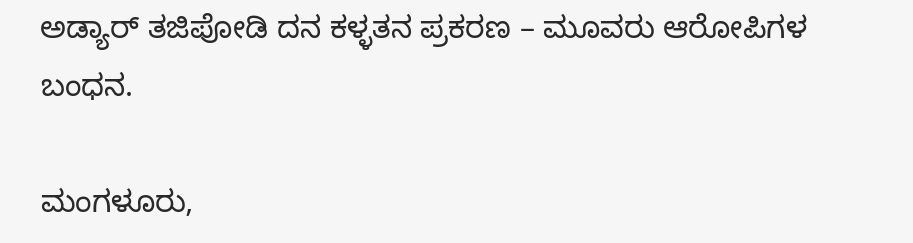ಅಡ್ಯಾರ್ ತಜಿಪೋಡಿ ದನ ಕಳ್ಳತನ ಪ್ರಕರಣ – ಮೂವರು ಆರೋಪಿಗಳ ಬಂಧನ.

ಮಂಗಳೂರು,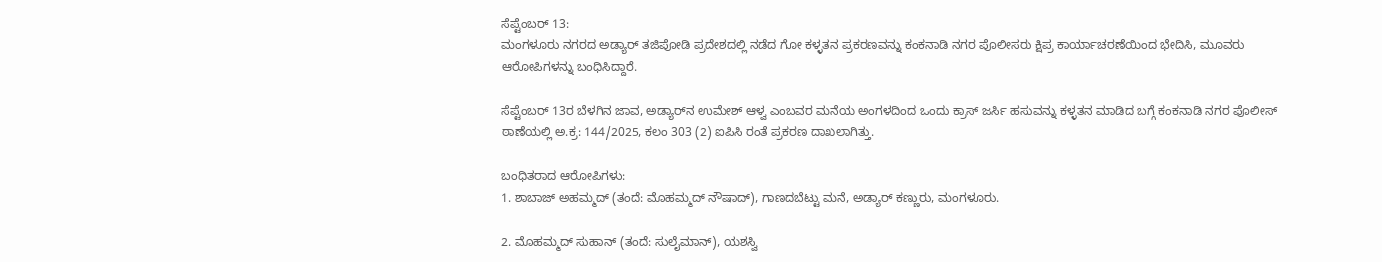ಸೆಪ್ಟೆಂಬರ್ 13:
ಮಂಗಳೂರು ನಗರದ ಅಡ್ಯಾರ್ ತಜಿಪೋಡಿ ಪ್ರದೇಶದಲ್ಲಿ ನಡೆದ ಗೋ ಕಳ್ಳತನ ಪ್ರಕರಣವನ್ನು ಕಂಕನಾಡಿ ನಗರ ಪೊಲೀಸರು ಕ್ಷಿಪ್ರ ಕಾರ್ಯಾಚರಣೆಯಿಂದ ಭೇದಿಸಿ, ಮೂವರು ಆರೋಪಿಗಳನ್ನು ಬಂಧಿಸಿದ್ದಾರೆ.

ಸೆಪ್ಟೆಂಬರ್ 13ರ ಬೆಳಗಿನ ಜಾವ, ಅಡ್ಯಾರ್‌ನ ಉಮೇಶ್ ಆಳ್ವ ಎಂಬವರ ಮನೆಯ ಅಂಗಳದಿಂದ ಒಂದು ಕ್ರಾಸ್ ಜರ್ಸಿ ಹಸುವನ್ನು ಕಳ್ಳತನ ಮಾಡಿದ ಬಗ್ಗೆ ಕಂಕನಾಡಿ ನಗರ ಪೊಲೀಸ್ ಠಾಣೆಯಲ್ಲಿ ಅ.ಕ್ರ: 144/2025, ಕಲಂ 303 (2) ಐಪಿಸಿ ರಂತೆ ಪ್ರಕರಣ ದಾಖಲಾಗಿತ್ತು.

ಬಂಧಿತರಾದ ಆರೋಪಿಗಳು:
1. ಶಾಬಾಜ್ ಅಹಮ್ಮದ್ (ತಂದೆ: ಮೊಹಮ್ಮದ್ ನೌಷಾದ್), ಗಾಣದಬೆಟ್ಟು ಮನೆ, ಅಡ್ಯಾರ್ ಕಣ್ಣುರು, ಮಂಗಳೂರು.

2. ಮೊಹಮ್ಮದ್ ಸುಹಾನ್ (ತಂದೆ: ಸುಲೈಮಾನ್), ಯಶಸ್ವಿ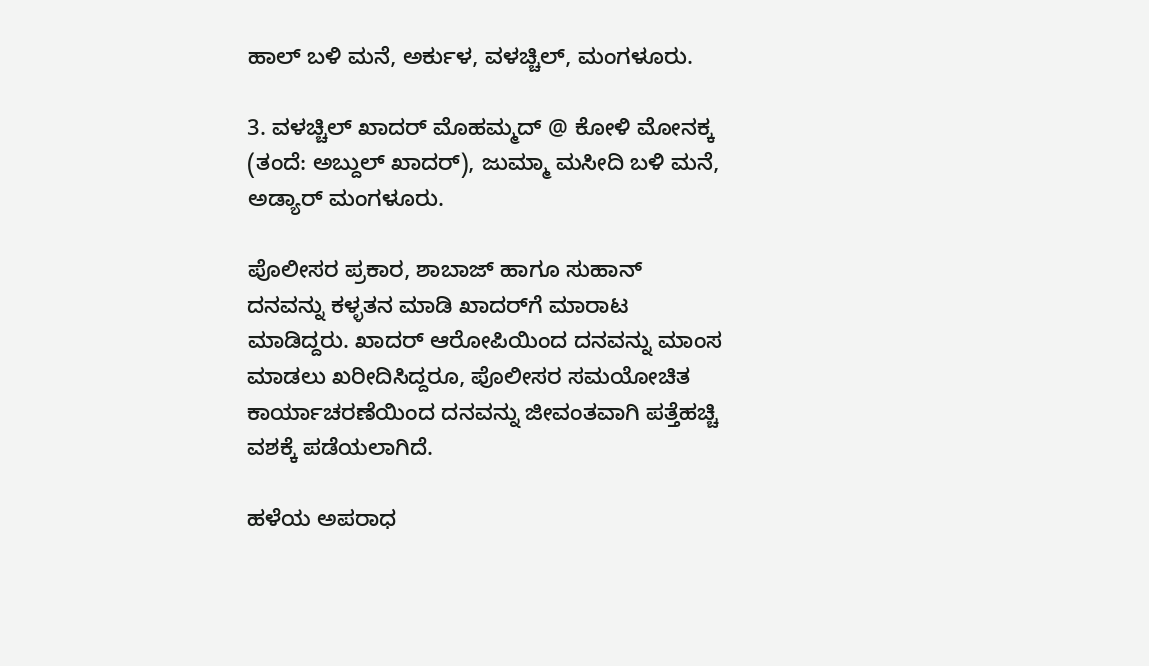ಹಾಲ್ ಬಳಿ ಮನೆ, ಅರ್ಕುಳ, ವಳಚ್ಚಿಲ್, ಮಂಗಳೂರು.

3. ವಳಚ್ಚಿಲ್ ಖಾದರ್ ಮೊಹಮ್ಮದ್ @ ಕೋಳಿ ಮೋನಕ್ಕ (ತಂದೆ: ಅಬ್ದುಲ್ ಖಾದರ್), ಜುಮ್ಮಾ ಮಸೀದಿ ಬಳಿ ಮನೆ, ಅಡ್ಯಾರ್ ಮಂಗಳೂರು.

ಪೊಲೀಸರ ಪ್ರಕಾರ, ಶಾಬಾಜ್ ಹಾಗೂ ಸುಹಾನ್ ದನವನ್ನು ಕಳ್ಳತನ ಮಾಡಿ ಖಾದರ್‌ಗೆ ಮಾರಾಟ ಮಾಡಿದ್ದರು. ಖಾದರ್ ಆರೋಪಿಯಿಂದ ದನವನ್ನು ಮಾಂಸ ಮಾಡಲು ಖರೀದಿಸಿದ್ದರೂ, ಪೊಲೀಸರ ಸಮಯೋಚಿತ ಕಾರ್ಯಾಚರಣೆಯಿಂದ ದನವನ್ನು ಜೀವಂತವಾಗಿ ಪತ್ತೆಹಚ್ಚಿ ವಶಕ್ಕೆ ಪಡೆಯಲಾಗಿದೆ.

ಹಳೆಯ ಅಪರಾಧ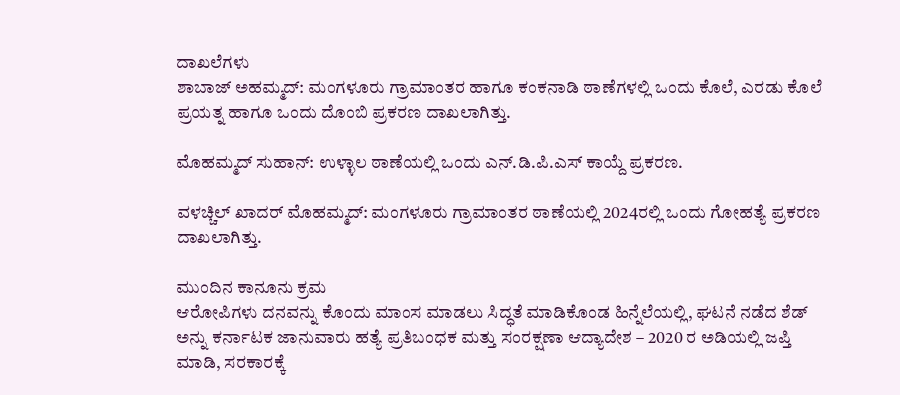ದಾಖಲೆಗಳು
ಶಾಬಾಜ್ ಅಹಮ್ಮದ್: ಮಂಗಳೂರು ಗ್ರಾಮಾಂತರ ಹಾಗೂ ಕಂಕನಾಡಿ ಠಾಣೆಗಳಲ್ಲಿ ಒಂದು ಕೊಲೆ, ಎರಡು ಕೊಲೆ ಪ್ರಯತ್ನ ಹಾಗೂ ಒಂದು ದೊಂಬಿ ಪ್ರಕರಣ ದಾಖಲಾಗಿತ್ತು.

ಮೊಹಮ್ಮದ್ ಸುಹಾನ್: ಉಳ್ಳಾಲ ಠಾಣೆಯಲ್ಲಿ ಒಂದು ಎನ್.ಡಿ.ಪಿ.ಎಸ್ ಕಾಯ್ದೆ ಪ್ರಕರಣ.

ವಳಚ್ಚಿಲ್ ಖಾದರ್ ಮೊಹಮ್ಮದ್: ಮಂಗಳೂರು ಗ್ರಾಮಾಂತರ ಠಾಣೆಯಲ್ಲಿ 2024ರಲ್ಲಿ ಒಂದು ಗೋಹತ್ಯೆ ಪ್ರಕರಣ ದಾಖಲಾಗಿತ್ತು.

ಮುಂದಿನ ಕಾನೂನು ಕ್ರಮ
ಆರೋಪಿಗಳು ದನವನ್ನು ಕೊಂದು ಮಾಂಸ ಮಾಡಲು ಸಿದ್ಧತೆ ಮಾಡಿಕೊಂಡ ಹಿನ್ನೆಲೆಯಲ್ಲಿ, ಘಟನೆ ನಡೆದ ಶೆಡ್ ಅನ್ನು ಕರ್ನಾಟಕ ಜಾನುವಾರು ಹತ್ಯೆ ಪ್ರತಿಬಂಧಕ ಮತ್ತು ಸಂರಕ್ಷಣಾ ಆದ್ಯಾದೇಶ – 2020 ರ ಅಡಿಯಲ್ಲಿ ಜಪ್ತಿ ಮಾಡಿ, ಸರಕಾರಕ್ಕೆ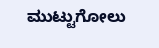ಮುಟ್ಟುಗೋಲು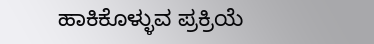ಹಾಕಿಕೊಳ್ಳುವ ಪ್ರಕ್ರಿಯೆ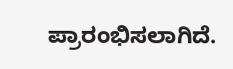ಪ್ರಾರಂಭಿಸಲಾಗಿದೆ.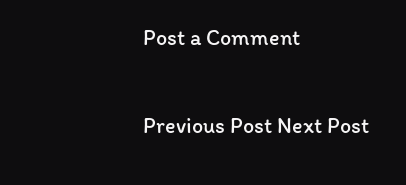Post a Comment

Previous Post Next Post